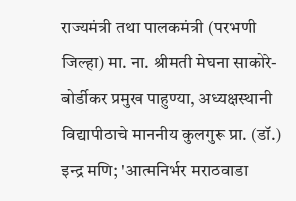राज्यमंत्री तथा पालकमंत्री (परभणी जिल्हा) मा. ना. श्रीमती मेघना साकोरे-बोर्डीकर प्रमुख पाहुण्या, अध्यक्षस्थानी विद्यापीठाचे माननीय कुलगुरू प्रा. (डॉ.) इन्द्र मणि; 'आत्मनिर्भर मराठवाडा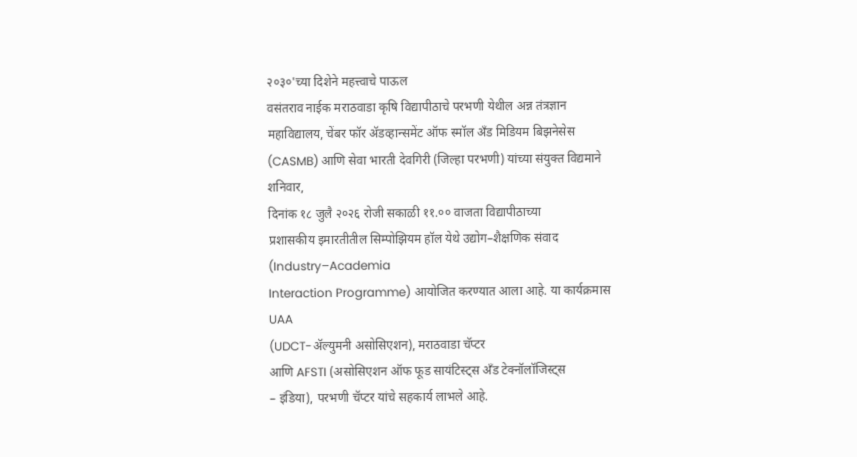२०३०'च्या दिशेने महत्त्वाचे पाऊल
वसंतराव नाईक मराठवाडा कृषि विद्यापीठाचे परभणी येथील अन्न तंत्रज्ञान
महाविद्यालय, चेंबर फॉर ॲडव्हान्समेंट ऑफ स्मॉल अँड मिडियम बिझनेसेस (CASMB) आणि सेवा भारती देवगिरी (जिल्हा परभणी) यांच्या संयुक्त विद्यमाने शनिवार,
दिनांक १८ जुलै २०२६ रोजी सकाळी ११.०० वाजता विद्यापीठाच्या
प्रशासकीय इमारतीतील सिम्पोझियम हॉल येथे उद्योग–शैक्षणिक संवाद (Industry–Academia
Interaction Programme) आयोजित करण्यात आला आहे. या कार्यक्रमास UAA
(UDCT-ॲल्युमनी असोसिएशन), मराठवाडा चॅप्टर
आणि AFSTI (असोसिएशन ऑफ फूड सायंटिस्ट्स अँड टेक्नॉलॉजिस्ट्स
– इंडिया), परभणी चॅप्टर यांचे सहकार्य लाभले आहे.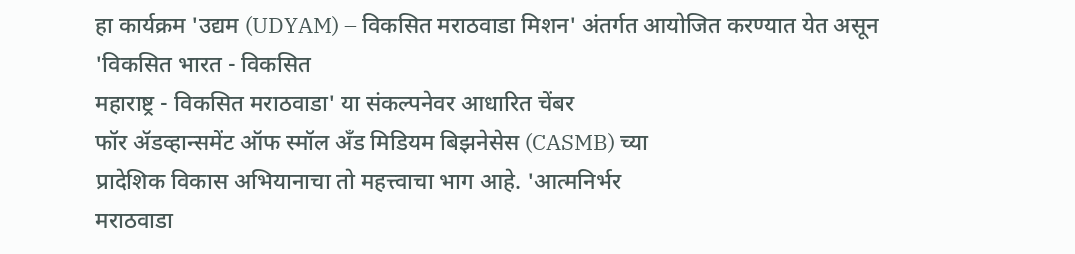हा कार्यक्रम 'उद्यम (UDYAM) – विकसित मराठवाडा मिशन' अंतर्गत आयोजित करण्यात येत असून 'विकसित भारत - विकसित
महाराष्ट्र - विकसित मराठवाडा' या संकल्पनेवर आधारित चेंबर
फॉर ॲडव्हान्समेंट ऑफ स्मॉल अँड मिडियम बिझनेसेस (CASMB) च्या
प्रादेशिक विकास अभियानाचा तो महत्त्वाचा भाग आहे. 'आत्मनिर्भर
मराठवाडा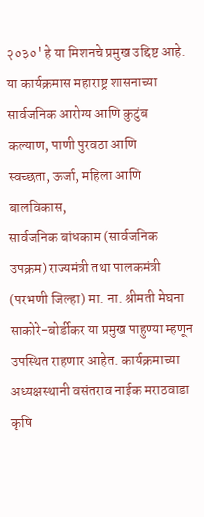२०३०' हे या मिशनचे प्रमुख उद्दिष्ट आहे.
या कार्यक्रमास महाराष्ट्र शासनाच्या सार्वजनिक आरोग्य आणि कुटुंब कल्याण, पाणी पुरवठा आणि
स्वच्छता, ऊर्जा, महिला आणि बालविकास,
सार्वजनिक बांधकाम (सार्वजनिक उपक्रम) राज्यमंत्री तथा पालकमंत्री
(परभणी जिल्हा) मा. ना. श्रीमती मेघना साकोरे-बोर्डीकर या प्रमुख पाहुण्या म्हणून
उपस्थित राहणार आहेत. कार्यक्रमाच्या अध्यक्षस्थानी वसंतराव नाईक मराठवाडा कृषि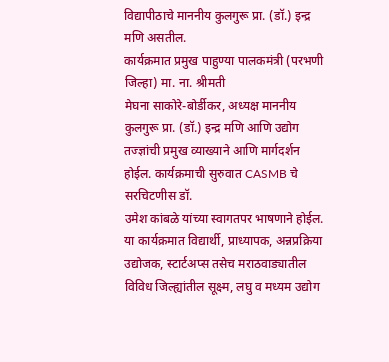विद्यापीठाचे माननीय कुलगुरू प्रा. (डॉ.) इन्द्र मणि असतील.
कार्यक्रमात प्रमुख पाहुण्या पालकमंत्री (परभणी जिल्हा) मा. ना. श्रीमती
मेघना साकोरे-बोर्डीकर, अध्यक्ष माननीय कुलगुरू प्रा. (डॉ.) इन्द्र मणि आणि उद्योग
तज्ज्ञांची प्रमुख व्याख्याने आणि मार्गदर्शन होईल. कार्यक्रमाची सुरुवात CASMB चे सरचिटणीस डॉ.
उमेश कांबळे यांच्या स्वागतपर भाषणाने होईल. या कार्यक्रमात विद्यार्थी, प्राध्यापक, अन्नप्रक्रिया उद्योजक, स्टार्टअप्स तसेच मराठवाड्यातील विविध जिल्ह्यांतील सूक्ष्म, लघु व मध्यम उद्योग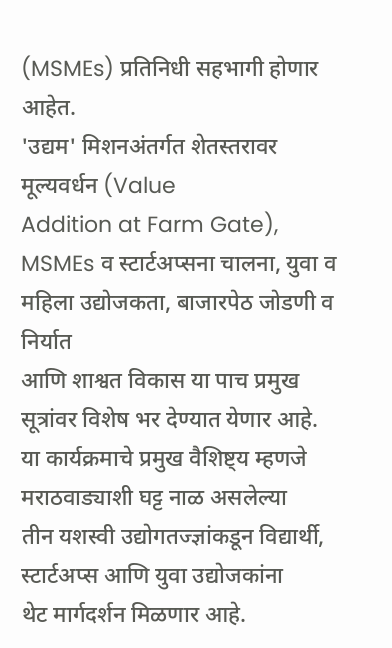(MSMEs) प्रतिनिधी सहभागी होणार
आहेत.
'उद्यम' मिशनअंतर्गत शेतस्तरावर मूल्यवर्धन (Value
Addition at Farm Gate), MSMEs व स्टार्टअप्सना चालना, युवा व महिला उद्योजकता, बाजारपेठ जोडणी व निर्यात
आणि शाश्वत विकास या पाच प्रमुख सूत्रांवर विशेष भर देण्यात येणार आहे.
या कार्यक्रमाचे प्रमुख वैशिष्ट्य म्हणजे मराठवाड्याशी घट्ट नाळ असलेल्या
तीन यशस्वी उद्योगतज्ज्ञांकडून विद्यार्थी, स्टार्टअप्स आणि युवा उद्योजकांना
थेट मार्गदर्शन मिळणार आहे.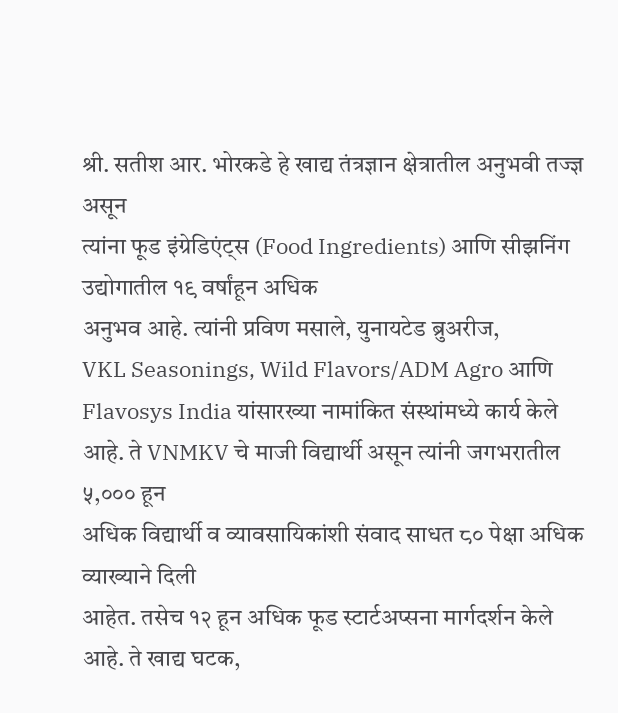श्री. सतीश आर. भोरकडे हे खाद्य तंत्रज्ञान क्षेत्रातील अनुभवी तज्ज्ञ असून
त्यांना फूड इंग्रेडिएंट्स (Food Ingredients) आणि सीझनिंग उद्योगातील १९ वर्षांहून अधिक
अनुभव आहे. त्यांनी प्रविण मसाले, युनायटेड ब्रुअरीज,
VKL Seasonings, Wild Flavors/ADM Agro आणि Flavosys India यांसारख्या नामांकित संस्थांमध्ये कार्य केले आहे. ते VNMKV चे माजी विद्यार्थी असून त्यांनी जगभरातील ५,००० हून
अधिक विद्यार्थी व व्यावसायिकांशी संवाद साधत ८० पेक्षा अधिक व्याख्याने दिली
आहेत. तसेच १२ हून अधिक फूड स्टार्टअप्सना मार्गदर्शन केले आहे. ते खाद्य घटक,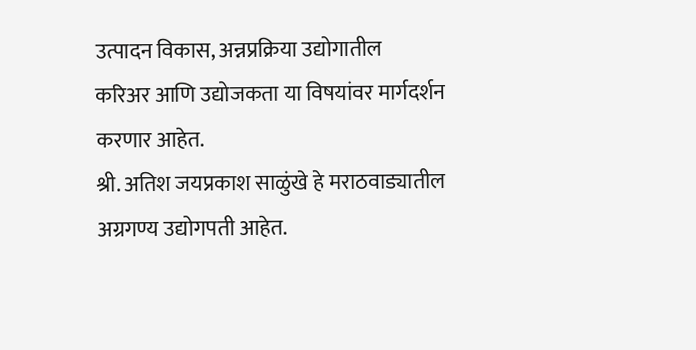उत्पादन विकास, अन्नप्रक्रिया उद्योगातील
करिअर आणि उद्योजकता या विषयांवर मार्गदर्शन करणार आहेत.
श्री. अतिश जयप्रकाश साळुंखे हे मराठवाड्यातील अग्रगण्य उद्योगपती आहेत.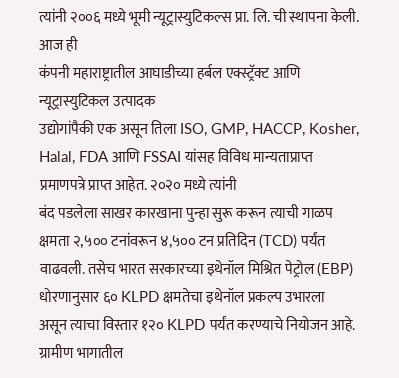त्यांनी २००६ मध्ये भूमी न्यूट्रास्युटिकल्स प्रा. लि. ची स्थापना केली. आज ही
कंपनी महाराष्ट्रातील आघाडीच्या हर्बल एक्स्ट्रॅक्ट आणि न्यूट्रास्युटिकल उत्पादक
उद्योगांपैकी एक असून तिला ISO, GMP, HACCP, Kosher, Halal, FDA आणि FSSAI यांसह विविध मान्यताप्राप्त प्रमाणपत्रे प्राप्त आहेत. २०२० मध्ये त्यांनी
बंद पडलेला साखर कारखाना पुन्हा सुरू करून त्याची गाळप क्षमता २,५०० टनांवरून ४,५०० टन प्रतिदिन (TCD) पर्यंत वाढवली. तसेच भारत सरकारच्या इथेनॉल मिश्रित पेट्रोल (EBP) धोरणानुसार ६० KLPD क्षमतेचा इथेनॉल प्रकल्प उभारला
असून त्याचा विस्तार १२० KLPD पर्यंत करण्याचे नियोजन आहे.
ग्रामीण भागातील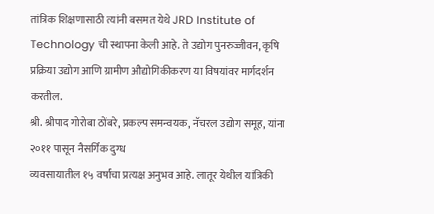तांत्रिक शिक्षणासाठी त्यांनी बसमत येथे JRD Institute of
Technology ची स्थापना केली आहे. ते उद्योग पुनरुज्जीवन, कृषि प्रक्रिया उद्योग आणि ग्रामीण औद्योगिकीकरण या विषयांवर मार्गदर्शन
करतील.
श्री. श्रीपाद गोरोबा ठोंबरे, प्रकल्प समन्वयक, नॅचरल उद्योग समूह, यांना २०११ पासून नैसर्गिक दुग्ध
व्यवसायातील १५ वर्षांचा प्रत्यक्ष अनुभव आहे. लातूर येथील यांत्रिकी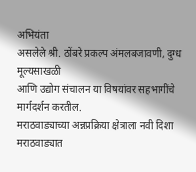अभियंता
असलेले श्री. ठोंबरे प्रकल्प अंमलबजावणी, दुग्ध मूल्यसाखळी
आणि उद्योग संचालन या विषयांवर सहभागींचे मार्गदर्शन करतील.
मराठवाड्याच्या अन्नप्रक्रिया क्षेत्राला नवी दिशा
मराठवाड्यात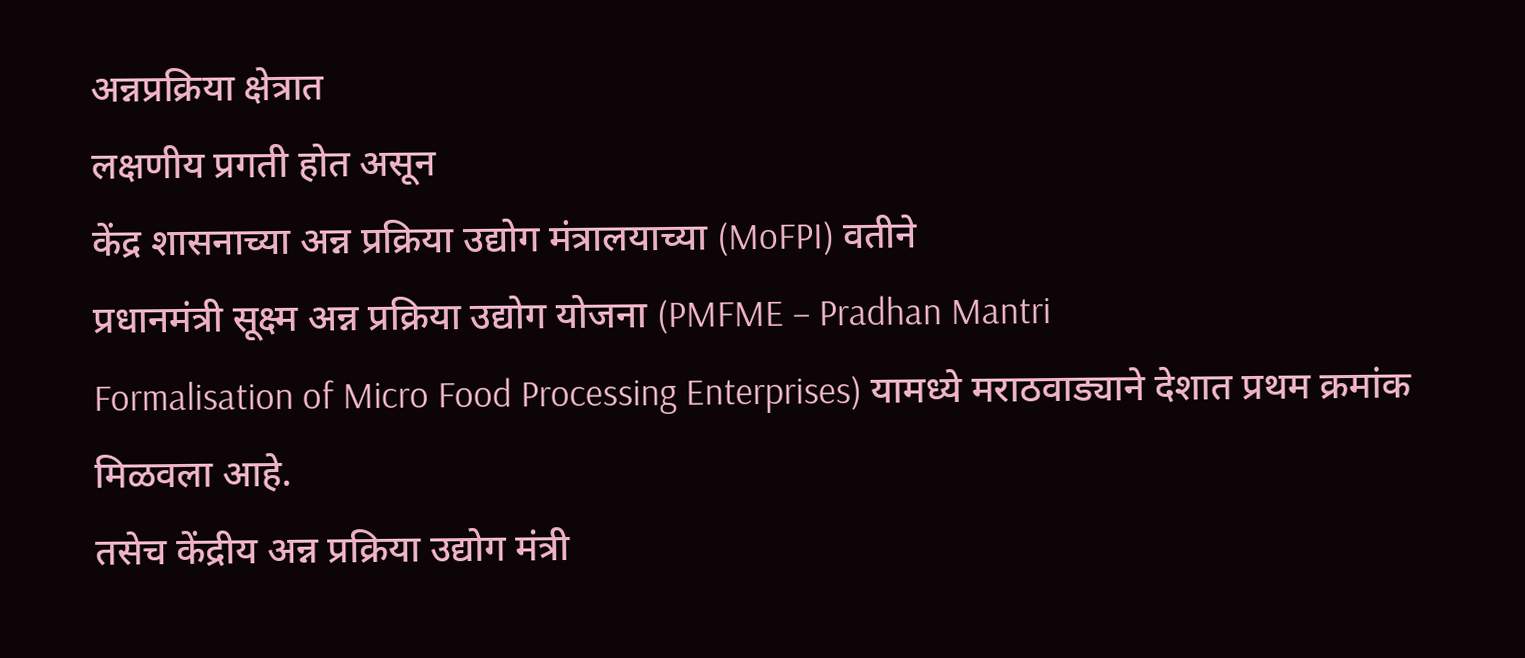अन्नप्रक्रिया क्षेत्रात
लक्षणीय प्रगती होत असून
केंद्र शासनाच्या अन्न प्रक्रिया उद्योग मंत्रालयाच्या (MoFPI) वतीने
प्रधानमंत्री सूक्ष्म अन्न प्रक्रिया उद्योग योजना (PMFME – Pradhan Mantri
Formalisation of Micro Food Processing Enterprises) यामध्ये मराठवाड्याने देशात प्रथम क्रमांक मिळवला आहे.
तसेच केंद्रीय अन्न प्रक्रिया उद्योग मंत्री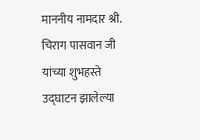माननीय नामदार श्री. चिराग पासवान जी
यांच्या शुभहस्ते उद्घाटन झालेल्या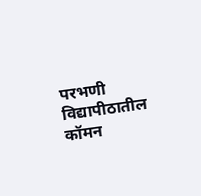परभणी विद्यापीठातील कॉमन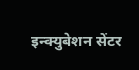इन्क्युबेशन सेंटर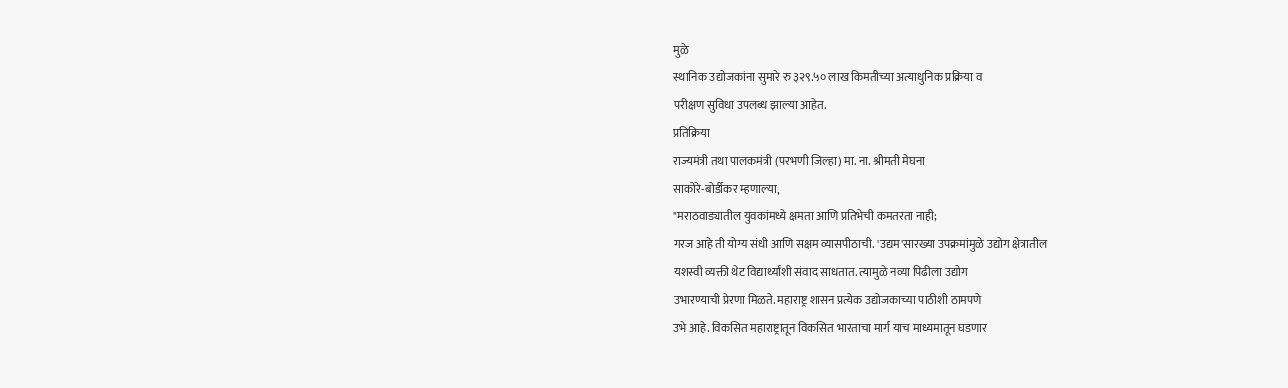मुळे
स्थानिक उद्योजकांना सुमारे रु ३२९.५० लाख किमतीच्या अत्याधुनिक प्रक्रिया व
परीक्षण सुविधा उपलब्ध झाल्या आहेत.
प्रतिक्रिया
राज्यमंत्री तथा पालकमंत्री (परभणी जिल्हा) मा. ना. श्रीमती मेघना
साकोरे-बोर्डीकर म्हणाल्या,
"मराठवाड्यातील युवकांमध्ये क्षमता आणि प्रतिभेची कमतरता नाही;
गरज आहे ती योग्य संधी आणि सक्षम व्यासपीठाची. 'उद्यम'सारख्या उपक्रमांमुळे उद्योग क्षेत्रातील
यशस्वी व्यक्ती थेट विद्यार्थ्यांशी संवाद साधतात. त्यामुळे नव्या पिढीला उद्योग
उभारण्याची प्रेरणा मिळते. महाराष्ट्र शासन प्रत्येक उद्योजकाच्या पाठीशी ठामपणे
उभे आहे. विकसित महाराष्ट्रातून विकसित भारताचा मार्ग याच माध्यमातून घडणार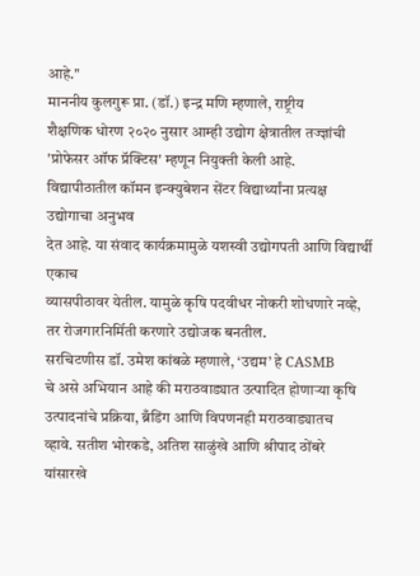आहे."
माननीय कुलगुरू प्रा. (डॉ.) इन्द्र मणि म्हणाले, राष्ट्रीय
शैक्षणिक धोरण २०२० नुसार आम्ही उद्योग क्षेत्रातील तज्ज्ञांची 'प्रोफेसर ऑफ प्रॅक्टिस' म्हणून नियुक्ती केली आहे.
विद्यापीठातील कॉमन इन्क्युबेशन सेंटर विद्यार्थ्यांना प्रत्यक्ष उद्योगाचा अनुभव
देत आहे. या संवाद कार्यक्रमामुळे यशस्वी उद्योगपती आणि विद्यार्थी एकाच
व्यासपीठावर येतील. यामुळे कृषि पदवीधर नोकरी शोधणारे नव्हे, तर रोजगारनिर्मिती करणारे उद्योजक बनतील.
सरचिटणीस डॉ. उमेश कांबळे म्हणाले, ‘उद्यम’ हे CASMB
चे असे अभियान आहे की मराठवाड्यात उत्पादित होणाऱ्या कृषि
उत्पादनांचे प्रक्रिया, ब्रँडिंग आणि विपणनही मराठवाड्यातच
व्हावे. सतीश भोरकडे, अतिश साळुंखे आणि श्रीपाद ठोंबरे
यांसारखे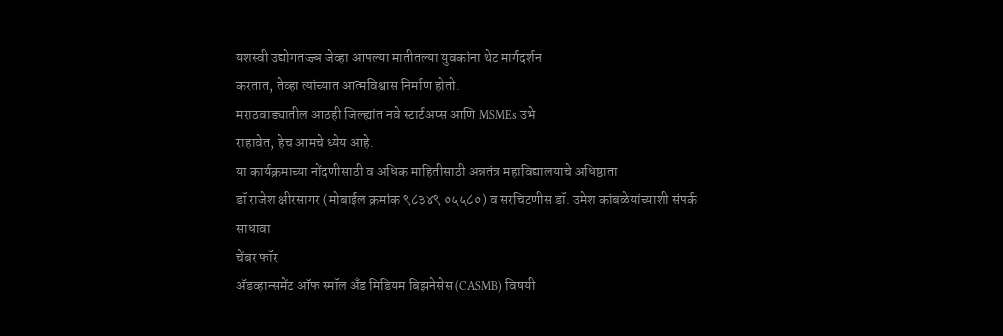यशस्वी उद्योगतज्ज्ञ जेव्हा आपल्या मातीतल्या युवकांना थेट मार्गदर्शन
करतात, तेव्हा त्यांच्यात आत्मविश्वास निर्माण होतो.
मराठवाड्यातील आठही जिल्ह्यांत नवे स्टार्टअप्स आणि MSMEs उभे
राहावेत, हेच आमचे ध्येय आहे.
या कार्यक्रमाच्या नोंदणीसाठी व अधिक माहितीसाठी अन्नतंत्र महाविद्यालयाचे अधिष्ठाता
डॉ राजेश क्षीरसागर (मोबाईल क्रमांक ९८३४९ ०५५८०) व सरचिटणीस डॉ. उमेश कांबळेयांच्याशी संपर्क साधावा
चेंबर फॉर
ॲडव्हान्समेंट ऑफ स्मॉल अँड मिडियम बिझनेसेस (CASMB) विषयी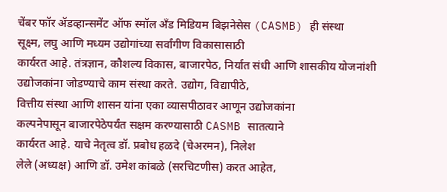चेंबर फॉर ॲडव्हान्समेंट ऑफ स्मॉल अँड मिडियम बिझनेसेस (CASMB) ही संस्था
सूक्ष्म, लघु आणि मध्यम उद्योगांच्या सर्वांगीण विकासासाठी
कार्यरत आहे. तंत्रज्ञान, कौशल्य विकास, बाजारपेठ, निर्यात संधी आणि शासकीय योजनांशी
उद्योजकांना जोडण्याचे काम संस्था करते. उद्योग, विद्यापीठे,
वित्तीय संस्था आणि शासन यांना एका व्यासपीठावर आणून उद्योजकांना
कल्पनेपासून बाजारपेठेपर्यंत सक्षम करण्यासाठी CASMB सातत्याने
कार्यरत आहे. याचे नेतृत्व डॉ. प्रबोध हळदे (चेअरमन), निलेश
लेले (अध्यक्ष) आणि डॉ. उमेश कांबळे (सरचिटणीस) करत आहेत,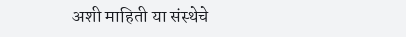अशी माहिती या संस्थेचे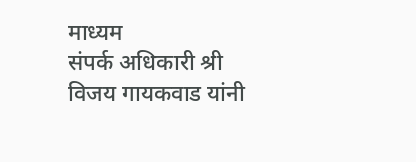माध्यम
संपर्क अधिकारी श्री विजय गायकवाड यांनी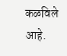कळविले आहे.